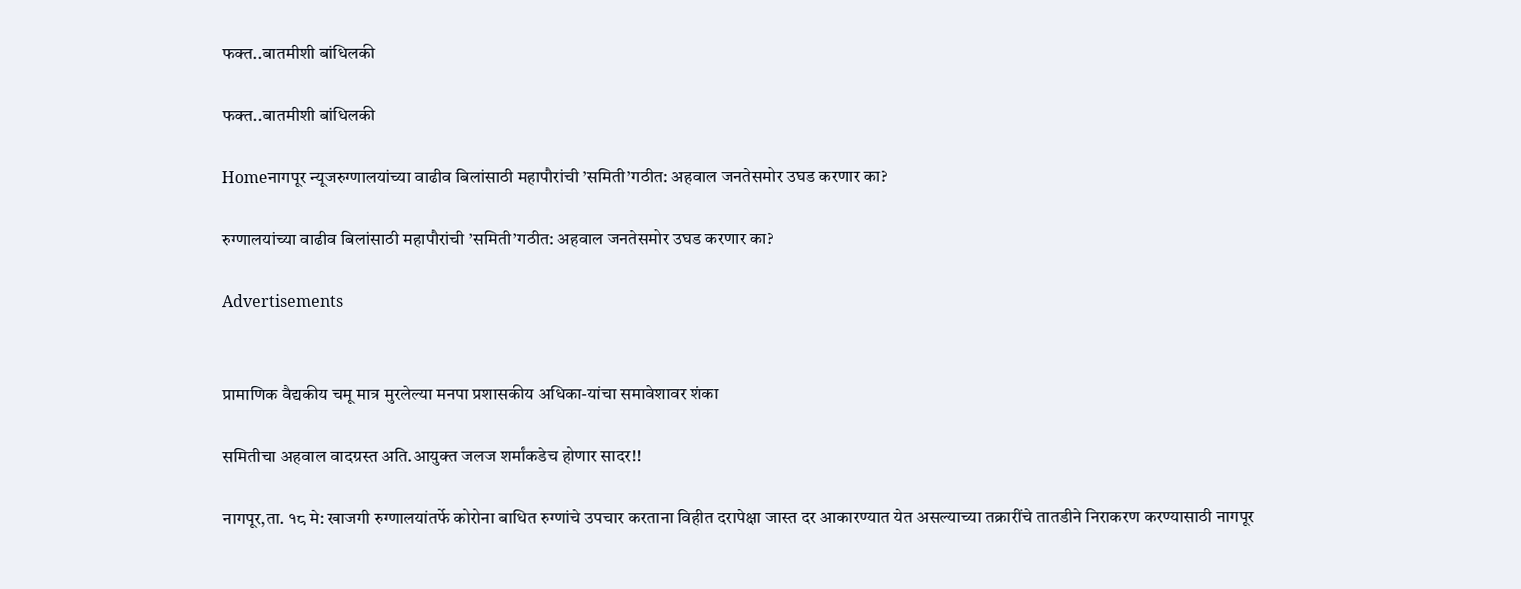फक्त..बातमीशी बांधिलकी

फक्त..बातमीशी बांधिलकी

Homeनागपूर न्यूजरुग्णालयांच्या वाढीव बिलांसाठी महापौरांची ’समिती’गठीत: अहवाल जनतेसमोर उघड करणार का?

रुग्णालयांच्या वाढीव बिलांसाठी महापौरांची ’समिती’गठीत: अहवाल जनतेसमोर उघड करणार का?

Advertisements


प्रामाणिक वैद्यकीय चमू मात्र मुरलेल्या मनपा प्रशासकीय अधिका-यांचा समावेशावर शंका

समितीचा अहवाल वादग्रस्त अति.आयुक्त जलज शर्मांकडेच होणार सादर!!

नागपूर,ता. १८ मे: खाजगी रुग्णालयांतर्फे कोरोना बाधित रुग्णांचे उपचार करताना ‍विहीत दरापेक्षा जास्त दर आकारण्यात येत असल्याच्या तक्रारींचे तातडीने निराकरण करण्यासाठी नागपूर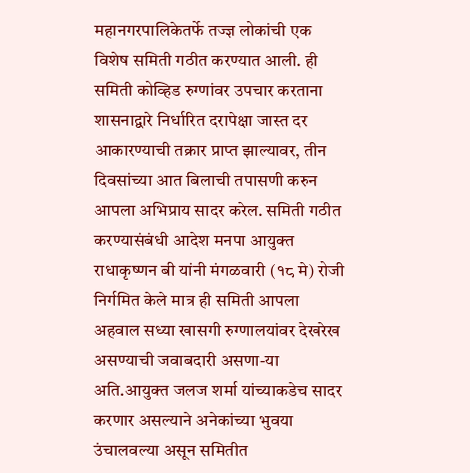महानगरपालिकेतर्फे तज्ज्ञ लोकांची एक विशेष समिती गठीत करण्यात आली. ही समिती कोव्हिड रुग्णांवर उपचार करताना शासनाद्वारे निर्धारित दरापेक्षा जास्त दर आकारण्याची तक्रार प्राप्त झाल्यावर, तीन दिवसांच्या आत बिलाची तपासणी करुन आपला अभिप्राय सादर करेल. समिती गठीत करण्यासंबंधी आदेश मनपा आयुक्त  राधाकृष्णन बी यांनी मंगळवारी (१८ मे) रोजी निर्गमित केले मात्र ही समिती आपला अहवाल सध्या खासगी रुग्णालयांवर देखरेख असण्याची जवाबदारी असणा-या अति.आयुक्त जलज शर्मा यांच्याकडेच सादर करणार असल्याने अनेकांच्या भुवया उंचालवल्या असून समितीत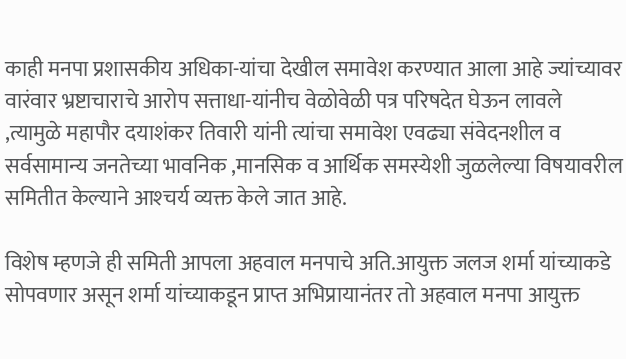काही मनपा प्रशासकीय अधिका-यांचा देखील समावेश करण्यात आला आहे ज्यांच्यावर वारंवार भ्रष्टाचाराचे आरोप सत्ताधा-यांनीच वेळोवेळी पत्र परिषदेत घेऊन लावले ,त्यामुळे महापौर दयाशंकर तिवारी यांनी त्यांचा समावेश एवढ्या संवेदनशील व सर्वसामान्य जनतेच्या भावनिक ,मानसिक व आर्थिक समस्येशी जुळलेल्या विषयावरील समितीत केल्याने आश्‍चर्य व्यक्त केले जात आहे.

विशेष म्हणजे ही समिती आपला अहवाल मनपाचे अति.आयुक्त जलज शर्मा यांच्याकडे सोपवणार असून शर्मा यांच्याकडून प्राप्त अभिप्रायानंतर तो अहवाल मनपा आयुक्त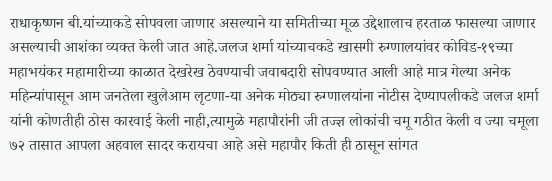राधाकृष्णन बी.यांच्याकडे सोपवला जाणार असल्याने या समितीच्या मूळ उद्देशालाच हरताळ फासल्या जाणार असल्याची आशंका व्यक्त केली जात आहे.जलज शर्मा यांच्याचकडे खासगी रुग्णालयांवर कोविड-१९च्या महाभयंकर महामारीच्या काळात देखरेख ठेवण्याची जवाबदारी सोपवण्यात आली आहे मात्र गेल्या अनेक महिन्यांपासून आम जनतेला खुलेआम लृटणा-या अनेक मोठ्या रुग्णालयांना नोटीस देण्यापलीकडे जलज शर्मा यांनी कोणतीही ठोस कारवाई केली नाही,त्यामुळे महापौरांनी जी तज्ज्ञ लोकांची चमू गठीत केली व ज्या चमूला ७२ तासात आपला अहवाल सादर करायचा आहे असे महापौर किती ही ठासून सांगत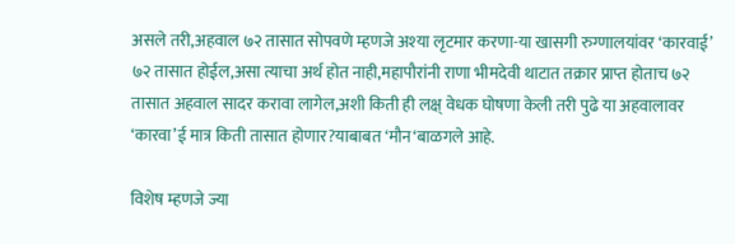असले तरी,अहवाल ७२ तासात सोपवणे म्हणजे अश्‍या लृटमार करणा-या खासगी रुग्णालयांवर ‘कारवाई’ ७२ तासात होईल,असा त्याचा अर्थ होत नाही,महापौरांनी राणा भीमदेवी थाटात तक्रार प्राप्त होताच ७२ तासात अहवाल सादर करावा लागेल,अशी किती ही लक्ष् वेधक घोषणा केली तरी पुढे या अहवालावर ‘कारवा’ई मात्र किती तासात होणार?याबाबत ‘मौन‘बाळगले आहे.

विशेष म्हणजे ज्या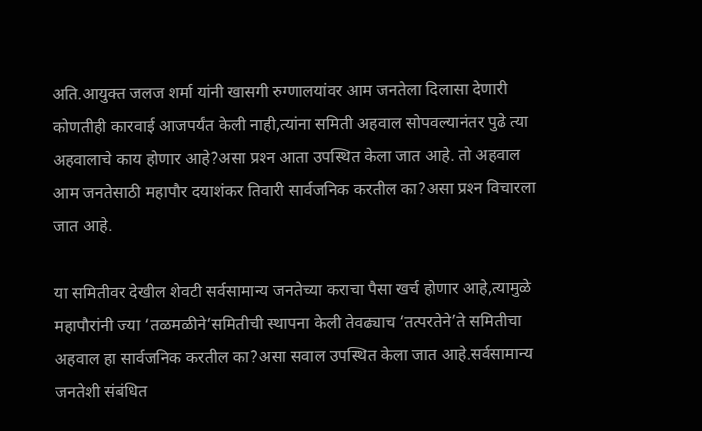अति.आयुक्त जलज शर्मा यांनी खासगी रुग्णालयांवर आम जनतेला दिलासा देणारी कोणतीही कारवाई आजपर्यंत केली नाही,त्यांना समिती अहवाल सोपवल्यानंतर पुढे त्या अहवालाचे काय होणार आहे?असा प्रश्‍न आता उपस्थित केला जात आहे. तो अहवाल आम जनतेसाठी महापौर दयाशंकर तिवारी सार्वजनिक करतील का?असा प्रश्‍न विचारला जात आहे.

या समितीवर देखील शेवटी सर्वसामान्य जनतेच्या कराचा पैसा खर्च होणार आहे,त्यामुळे महापौरांनी ज्या ‘तळमळीने‘समितीची स्थापना केली तेवढ्याच ‘तत्परतेने’ते समितीचा अहवाल हा सार्वजनिक करतील का?असा सवाल उपस्थित केला जात आहे.सर्वसामान्य जनतेशी संबंधित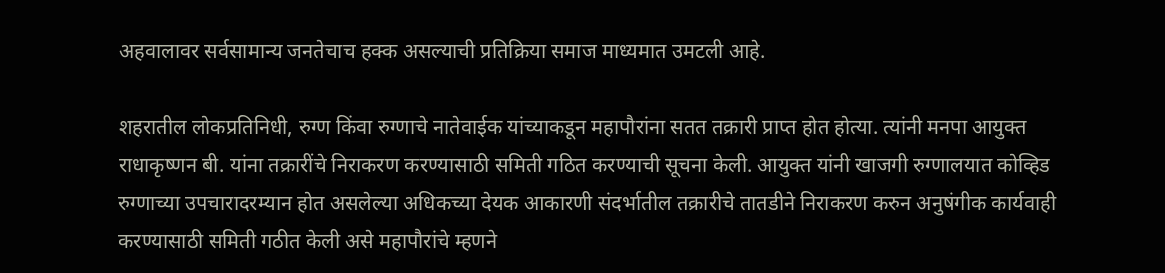अहवालावर सर्वसामान्य जनतेचाच हक्क असल्याची प्रतिक्रिया समाज माध्यमात उमटली आहे.

शहरातील लोकप्रतिनिधी, रुग्ण किंवा रुग्णाचे नातेवाईक यांच्याकडून महापौरांना सतत तक्रारी प्राप्त होत होत्या. त्यांनी मनपा आयुक्त राधाकृष्णन बी. यांना तक्रारींचे निराकरण करण्यासाठी समिती गठित करण्याची सूचना केली. आयुक्त यांनी खाजगी रुग्णालयात कोव्हिड रुग्णाच्या उपचारादरम्यान होत असलेल्या अधिकच्या देयक आकारणी संदर्भातील तक्रारीचे तातडीने निराकरण करुन अनुषंगीक कार्यवाही करण्यासाठी समिती गठीत केली असे महापौरांचे म्हणने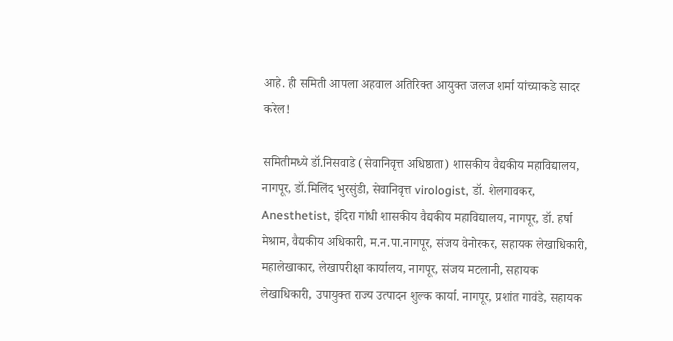आहे. ही समिती आपला अहवाल अतिरिक्त आयुक्त जलज शर्मा यांच्याकडे सादर करेल!

समितीमध्ये डॉ.निसवाडे (सेवानिवृत्त अधिष्ठाता) शासकीय वैद्यकीय महाविद्यालय, नागपूर, डॉ.मिलिंद भुरसुंडी, सेवानिवृत्त virologist, डॉ. शेलगावकर, Anesthetist, इंदिरा गांधी शासकीय वैद्यकीय महाविद्यालय, नागपूर, डॉ. हर्षा मेश्राम, वैद्यकीय अधिकारी, म.न.पा.नागपूर, संजय वेनोरकर, सहायक लेखाधिकारी, महालेखाकार, लेखापरीक्षा कार्यालय, नागपूर, संजय मटलानी, सहायक लेखाधिकारी, उपायुक्त राज्य उत्पादन शुल्क कार्या. नागपूर, प्रशांत गावंडे, सहायक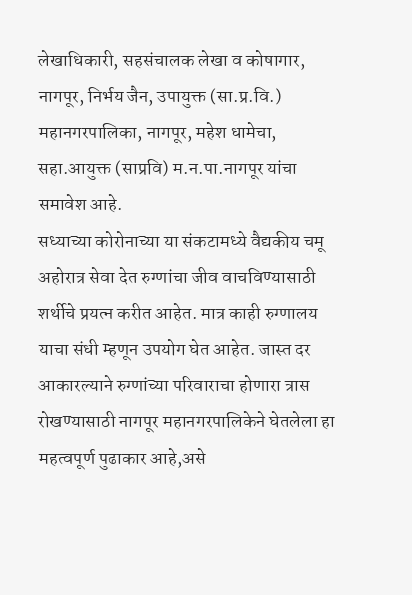लेखाधिकारी, सहसंचालक लेखा व कोषागार, नागपूर, निर्भय जैन, उपायुक्त (सा.प्र.वि.) महानगरपालिका, नागपूर, महेश धामेचा, सहा.आयुक्त (साप्रवि) म.न.पा.नागपूर यांचा समावेश आहे.
सध्याच्या कोरोनाच्या या संकटामध्ये वैद्यकीय चमू अहोरात्र सेवा देत रुग्णांचा जीव वाचविण्यासाठी शर्थीचे प्रयत्न करीत आहेत. मात्र काही रुग्णालय याचा संधी म्हणून उपयोग घेत आहेत. जास्त दर आकारल्याने रुग्णांच्या परिवाराचा होणारा त्रास रोखण्यासाठी नागपूर महानगरपालिकेने घेतलेला हा महत्वपूर्ण पुढाकार आहे,असे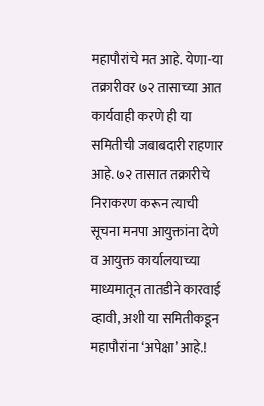महापौरांचे मत आहे. येणा-या तक्रारीवर ७२ तासाच्या आत कार्यवाही करणे ही या समितीची जबाबदारी राहणार आहे. ७२ तासात तक्रारीचे निराकरण करून त्याची सूचना मनपा आयुक्तांना देणे व आयुक्त कार्यालयाच्या माध्यमातून तातडीने कारवाई व्हावी, अशी या समितीकडून महापौरांना ‘अपेक्षा’ आहे.!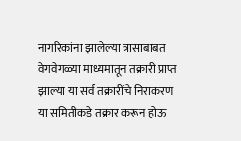नागरिकांना झालेल्या त्रासाबाबत वेगवेगळ्या माध्यमातून तक्रारी प्राप्त झाल्या या सर्व तक्रारींचे निराकरण या समितीकडे तक्रार करून होऊ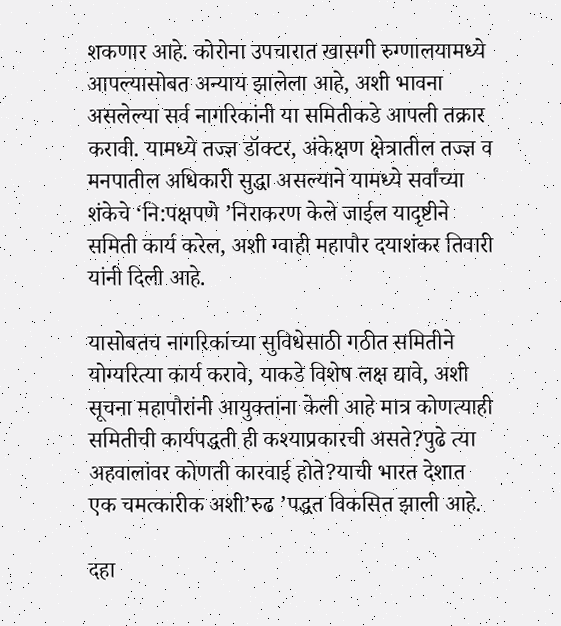शकणार आहे. कोरोना उपचारात खासगी रुग्णालयामध्ये आपल्यासोबत अन्याय झालेला आहे, अशी भावना असलेल्या सर्व नागरिकांनी या समितीकडे आपली तक्रार करावी. यामध्ये तज्ज्ञ डॉक्टर, अंकेक्षण क्षेत्रातील तज्ज्ञ व मनपातील अधिकारी सुद्धा असल्याने यामध्ये सर्वांच्या शंकेचे ‘नि:पक्षपणे ’निराकरण केले जाईल यादृष्टीने समिती कार्य करेल, अशी ग्वाही महापौर दयाशंकर तिवारी यांनी दिली आहे.

यासोबतच नागरिकांच्या सुविधेसाठी गठीत समितीने योग्यरित्या कार्य करावे, याकडे विशेष लक्ष द्यावे, अशी सूचना महापौरांनी आयुक्तांना केली आहे मात्र कोणत्याही समितीची कार्यपद्धती ही कश्‍याप्रकारची असते?पुढे त्या अहवालांवर कोणती कारवाई होते?याची भारत देशात एक चमत्कारीक अशी’रुढ ’पद्धत विकसित झाली आहे.

दहा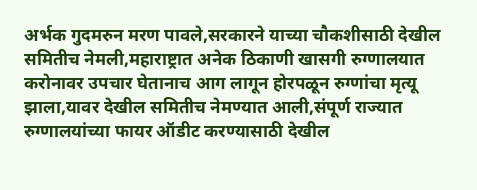अर्भक गुदमरुन मरण पावले,सरकारने याच्या चौकशीसाठी देखील समितीच नेमली,महाराष्ट्रात अनेक ठिकाणी खासगी रुग्णालयात करोनावर उपचार घेतानाच आग लागून होरपळून रुग्णांचा मृत्यू झाला,यावर देखील समितीच नेमण्यात आली,संपूर्ण राज्यात रुग्णालयांच्या फायर ऑडीट करण्यासाठी देखील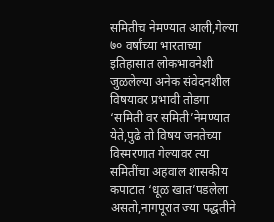समितीच नेमण्यात आली,गेल्या ७० वर्षांच्या भारताच्या इतिहासात लोकभावनेशी जुळलेल्या अनेक संवेदनशील विषयावर प्रभावी तोडगा ‘समिती वर समिती’नेमण्यात येते,पुढे तो विषय जनतेच्या विस्मरणात गेल्यावर त्या समितींचा अहवाल शासकीय कपाटात ‘धूळ खात’पडलेला असतो,नागपूरात ज्या पद्धतीने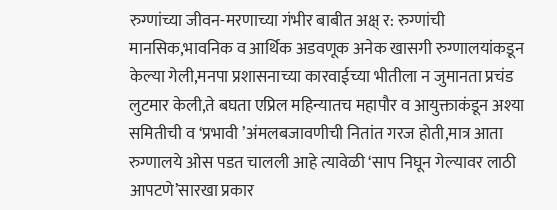रुग्णांच्या जीवन-मरणाच्या गंभीर बाबीत अक्ष् र: रुग्णांची मानसिक,भावनिक व आर्थिक अडवणूक अनेक खासगी रुग्णालयांकडून केल्या गेली,मनपा प्रशासनाच्या कारवाईच्या भीतीला न जुमानता प्रचंड लुटमार केली,ते बघता एप्रिल महिन्यातच महापौर व आयुक्ताकंडून अश्‍या समितीची व ‘प्रभावी ’अंमलबजावणीची नितांत गरज होती,मात्र आता रुग्णालये ओस पडत चालली आहे त्यावेळी ‘साप निघून गेल्यावर लाठी आपटणे’सारखा प्रकार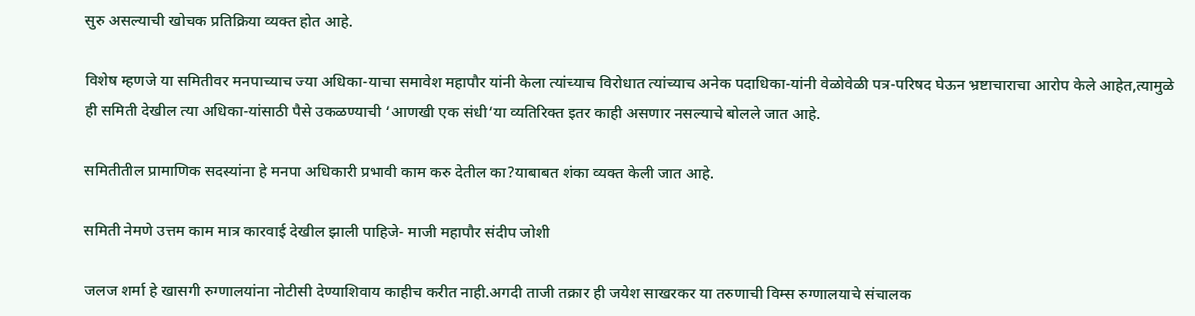सुरु असल्याची खोचक प्रतिक्रिया व्यक्त होत आहे.

विशेष म्हणजे या समितीवर मनपाच्याच ज्या अधिका-याचा समावेश महापौर यांनी केला त्यांच्याच विरोधात त्यांच्याच अनेक पदाधिका-यांनी वेळोवेळी पत्र-परिषद घेऊन भ्रष्टाचाराचा आरोप केले आहेत,त्यामुळे ही समिती देखील त्या अधिका-यांसाठी पैसे उकळण्याची ‘आणखी एक संधी‘या व्यतिरिक्त इतर काही असणार नसल्याचे बोलले जात आहे.

समितीतील प्रामाणिक सदस्यांना हे मनपा अधिकारी प्रभावी काम करु देतील का?याबाबत शंका व्यक्त केली जात आहे.

समिती नेमणे उत्तम काम मात्र कारवाई देखील झाली पाहिजे- माजी महापौर संदीप जोशी

जलज शर्मा हे खासगी रुग्णालयांना नोटीसी देण्याशिवाय काहीच करीत नाही.अगदी ताजी तक्रार ही जयेश साखरकर या तरुणाची विम्स रुग्णालयाचे संचालक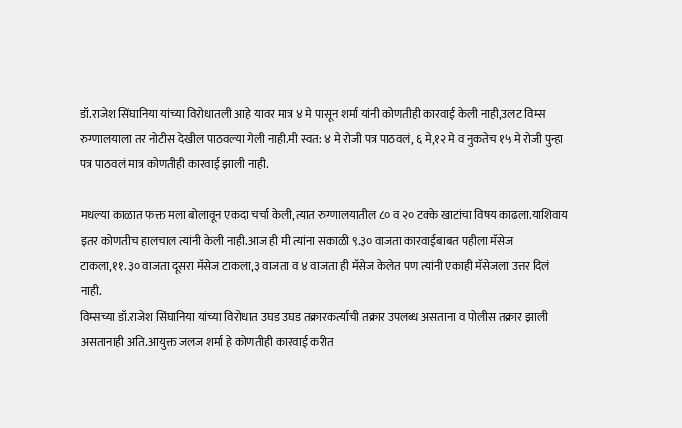डॉ.राजेश सिंघानिया यांच्या विरोधातली आहे यावर मात्र ४ मे पासून शर्मा यांनी कोणतीही कारवाई केली नाही,उलट विम्स रुग्णालयाला तर नोटीस देखील पाठवल्या गेली नाही.मी स्वत: ४ मे रोजी पत्र पाठवलं, ६ मे,१२ मे व नुकतेच १५ मे रोजी पुन्हा पत्र पाठवलं मात्र कोणतीही कारवाई झाली नाही.

मधल्या काळात फक्त मला बोलावून एकदा चर्चा केली,त्यात रुग्णालयातील ८० व २० टक्के खाटांचा विषय काढला.याशिवाय इतर कोणतीच हालचाल त्यांनी केली नाही.आज ही मी त्यांना सकाळी ९.३० वाजता कारवाईबाबत पहीला मॅसेज टाकला,११.३० वाजता दूसरा मॅसेज टाकला,३ वाजता व ४ वाजता ही मॅसेज केलेत पण त्यांनी एकाही मॅसेजला उत्तर दिलं नाही.
विम्सच्या डॉ.राजेश सिंघानिया यांच्या विरोधात उघड उघड तक्रारकर्त्याची तक्रार उपलब्ध असताना व पोलीस तक्रार झाली असतानाही अति.आयुक्त जलज शर्मा हे कोणतीही कारवाई करीत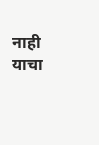नाही याचा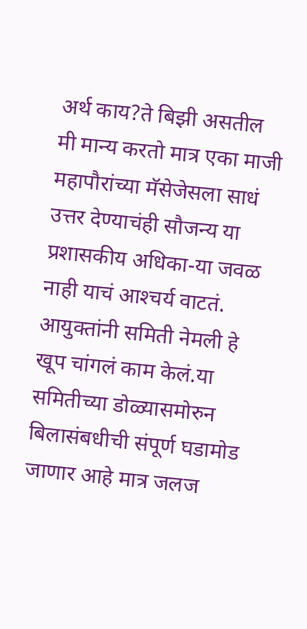अर्थ काय?ते बिझी असतील मी मान्य करतो मात्र एका माजी महापौरांच्या मॅसेजेसला साधं उत्तर देण्याचंही सौजन्य या प्रशासकीय अधिका-या जवळ नाही याचं आश्‍चर्य वाटतं.
आयुक्तांनी समिती नेमली हे खूप चांगलं काम केलं.या समितीच्या डोळ्यासमोरुन बिलासंबधीची संपूर्ण घडामोड जाणार आहे मात्र जलज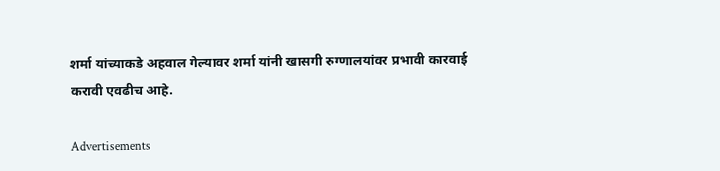शर्मा यांच्याकडे अहवाल गेल्यावर शर्मा यांनी खासगी रुग्णालयांवर प्रभावी कारवाई करावी एवढीच आहे.

Advertisements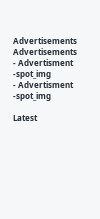Advertisements
Advertisements
- Advertisment -spot_img
- Advertisment -spot_img

Latest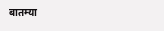बातम्या